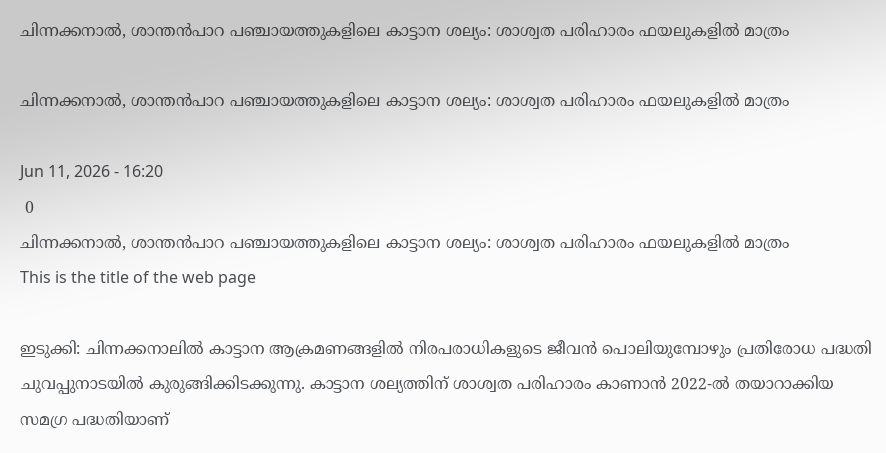ചിന്നക്കനാല്‍, ശാന്തന്‍പാറ പഞ്ചായത്തുകളിലെ കാട്ടാന ശല്യം: ശാശ്വത പരിഹാരം ഫയലുകളില്‍ മാത്രം

ചിന്നക്കനാല്‍, ശാന്തന്‍പാറ പഞ്ചായത്തുകളിലെ കാട്ടാന ശല്യം: ശാശ്വത പരിഹാരം ഫയലുകളില്‍ മാത്രം

Jun 11, 2026 - 16:20
 0
ചിന്നക്കനാല്‍, ശാന്തന്‍പാറ പഞ്ചായത്തുകളിലെ കാട്ടാന ശല്യം: ശാശ്വത പരിഹാരം ഫയലുകളില്‍ മാത്രം
This is the title of the web page

ഇടുക്കി: ചിന്നക്കനാലില്‍ കാട്ടാന ആക്രമണങ്ങളില്‍ നിരപരാധികളുടെ ജീവന്‍ പൊലിയുമ്പോഴും പ്രതിരോധ പദ്ധതി ചുവപ്പുനാടയില്‍ കുരുങ്ങിക്കിടക്കുന്നു. കാട്ടാന ശല്യത്തിന് ശാശ്വത പരിഹാരം കാണാന്‍ 2022-ല്‍ തയാറാക്കിയ സമഗ്ര പദ്ധതിയാണ്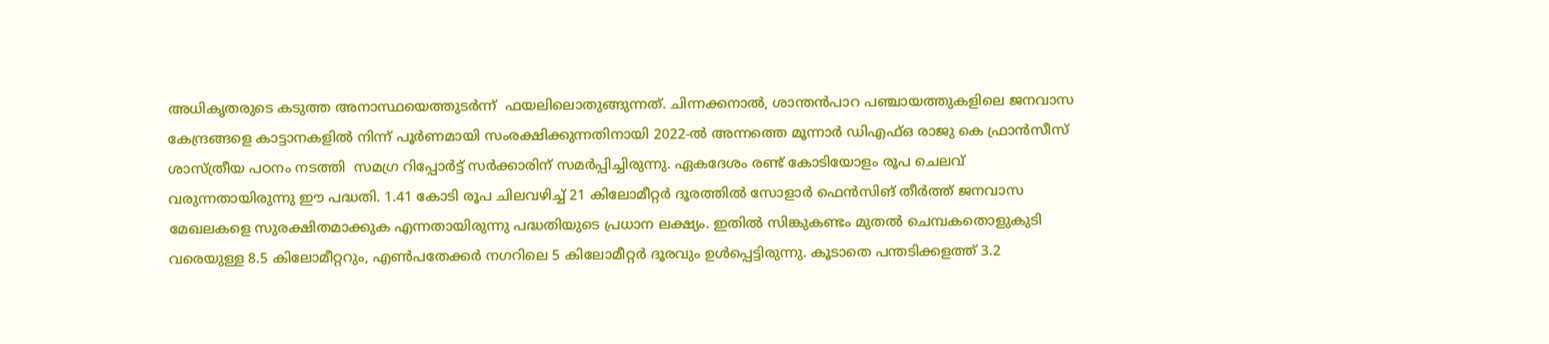അധികൃതരുടെ കടുത്ത അനാസ്ഥയെത്തുടര്‍ന്ന്  ഫയലിലൊതുങ്ങുന്നത്. ചിന്നക്കനാല്‍, ശാന്തന്‍പാറ പഞ്ചായത്തുകളിലെ ജനവാസ കേന്ദ്രങ്ങളെ കാട്ടാനകളില്‍ നിന്ന് പൂര്‍ണമായി സംരക്ഷിക്കുന്നതിനായി 2022-ല്‍ അന്നത്തെ മൂന്നാര്‍ ഡിഎഫ്ഒ രാജു കെ ഫ്രാന്‍സീസ് ശാസ്ത്രീയ പഠനം നടത്തി  സമഗ്ര റിപ്പോര്‍ട്ട് സര്‍ക്കാരിന് സമര്‍പ്പിച്ചിരുന്നു. ഏകദേശം രണ്ട് കോടിയോളം രൂപ ചെലവ് വരുന്നതായിരുന്നു ഈ പദ്ധതി. 1.41 കോടി രൂപ ചിലവഴിച്ച് 21 കിലോമീറ്റര്‍ ദൂരത്തില്‍ സോളാര്‍ ഫെന്‍സിങ് തീര്‍ത്ത് ജനവാസ മേഖലകളെ സുരക്ഷിതമാക്കുക എന്നതായിരുന്നു പദ്ധതിയുടെ പ്രധാന ലക്ഷ്യം. ഇതില്‍ സിങ്കുകണ്ടം മുതല്‍ ചെമ്പകതൊളുകുടി വരെയുള്ള 8.5 കിലോമീറ്ററും, എണ്‍പതേക്കര്‍ നഗറിലെ 5 കിലോമീറ്റര്‍ ദൂരവും ഉള്‍പ്പെട്ടിരുന്നു. കൂടാതെ പന്തടിക്കളത്ത് 3.2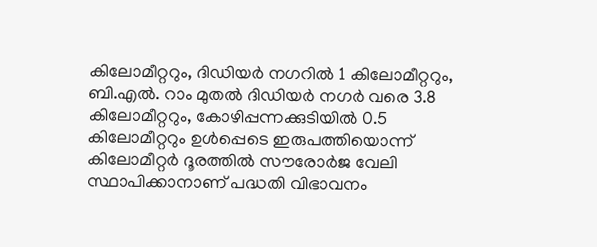കിലോമീറ്ററും, ദിഡിയര്‍ നഗറില്‍ 1 കിലോമീറ്ററും, ബി.എല്‍. റാം മുതല്‍ ദിഡിയര്‍ നഗര്‍ വരെ 3.8 കിലോമീറ്ററും, കോഴിപ്പന്നക്കുടിയില്‍ 0.5 കിലോമീറ്ററും ഉള്‍പ്പെടെ ഇരുപത്തിയൊന്ന് കിലോമീറ്റര്‍ ദൂരത്തില്‍ സൗരോര്‍ജ വേലി സ്ഥാപിക്കാനാണ് പദ്ധതി വിഭാവനം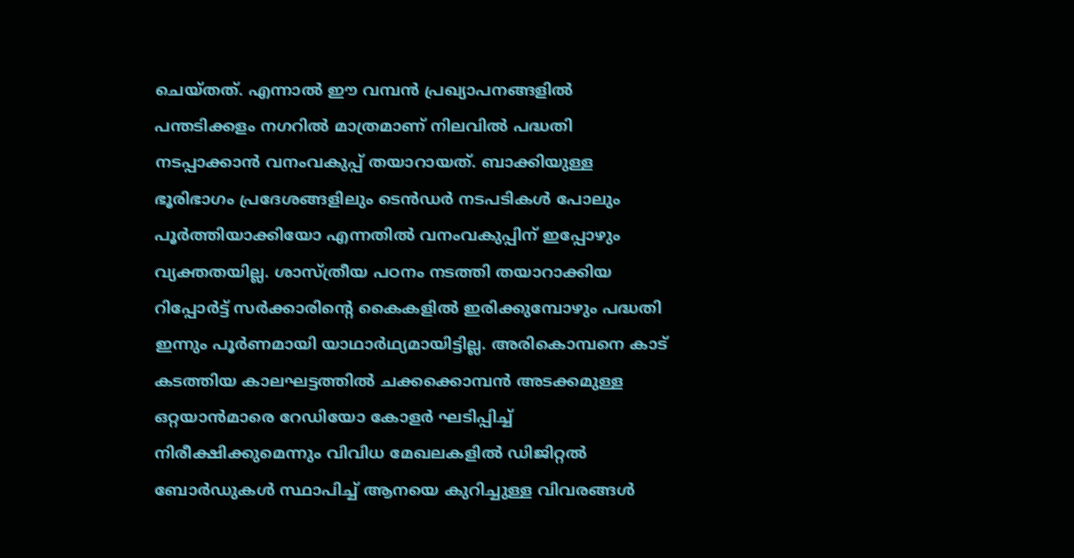ചെയ്തത്. എന്നാല്‍ ഈ വമ്പന്‍ പ്രഖ്യാപനങ്ങളില്‍ പന്തടിക്കളം നഗറില്‍ മാത്രമാണ് നിലവില്‍ പദ്ധതി നടപ്പാക്കാന്‍ വനംവകുപ്പ് തയാറായത്. ബാക്കിയുള്ള ഭൂരിഭാഗം പ്രദേശങ്ങളിലും ടെന്‍ഡര്‍ നടപടികള്‍ പോലും പൂര്‍ത്തിയാക്കിയോ എന്നതില്‍ വനംവകുപ്പിന് ഇപ്പോഴും വ്യക്തതയില്ല. ശാസ്ത്രീയ പഠനം നടത്തി തയാറാക്കിയ റിപ്പോര്‍ട്ട് സര്‍ക്കാരിന്റെ കൈകളില്‍ ഇരിക്കുമ്പോഴും പദ്ധതി ഇന്നും പൂര്‍ണമായി യാഥാര്‍ഥ്യമായിട്ടില്ല. അരികൊമ്പനെ കാട് കടത്തിയ കാലഘട്ടത്തില്‍ ചക്കക്കൊമ്പന്‍ അടക്കമുള്ള ഒറ്റയാന്‍മാരെ റേഡിയോ കോളര്‍ ഘടിപ്പിച്ച് നിരീക്ഷിക്കുമെന്നും വിവിധ മേഖലകളില്‍ ഡിജിറ്റല്‍ ബോര്‍ഡുകള്‍ സ്ഥാപിച്ച് ആനയെ കുറിച്ചുള്ള വിവരങ്ങള്‍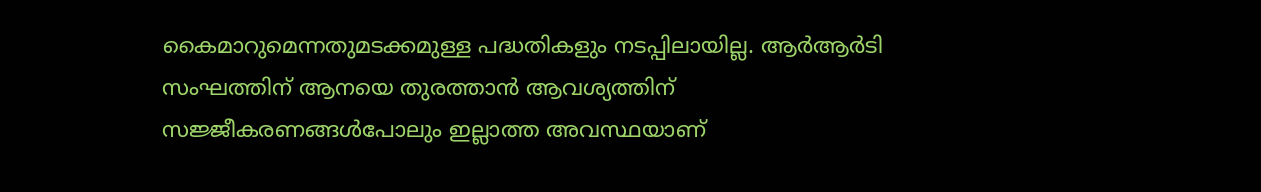കൈമാറുമെന്നതുമടക്കമുള്ള പദ്ധതികളും നടപ്പിലായില്ല. ആര്‍ആര്‍ടി സംഘത്തിന് ആനയെ തുരത്താന്‍ ആവശ്യത്തിന് സജ്ജീകരണങ്ങള്‍പോലും ഇല്ലാത്ത അവസ്ഥയാണ്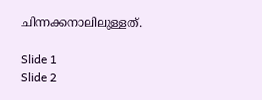ചിന്നക്കനാലിലുള്ളത്.

Slide 1
Slide 2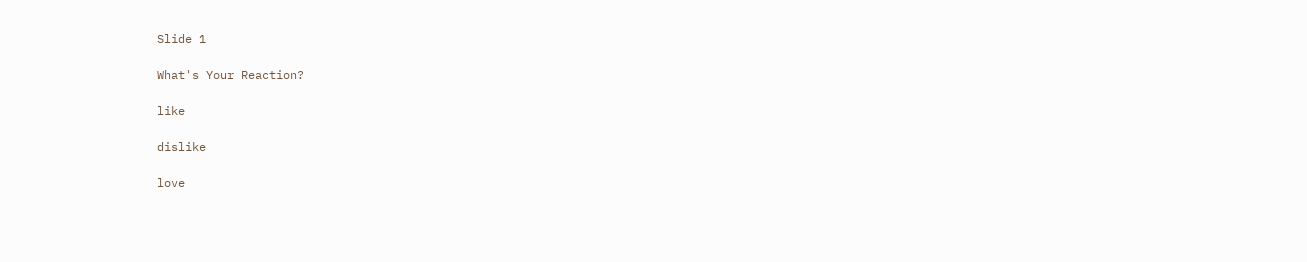Slide 1

What's Your Reaction?

like

dislike

love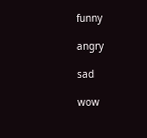funny

angry

sad

wow